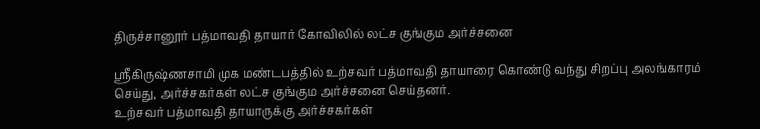திருச்சானூர் பத்மாவதி தாயார் கோவிலில் லட்ச குங்கும அர்ச்சனை

ஸ்ரீகிருஷ்ணசாமி முக மண்டபத்தில் உற்சவர் பத்மாவதி தாயாரை கொண்டு வந்து சிறப்பு அலங்காரம் செய்து, அர்ச்சகர்கள் லட்ச குங்கும அர்ச்சனை செய்தனர்.
உற்சவர் பத்மாவதி தாயாருக்கு அர்ச்சகர்கள்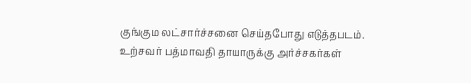குங்கும லட்சார்ச்சனை செய்தபோது எடுத்தபடம்.
உற்சவர் பத்மாவதி தாயாருக்கு அர்ச்சகர்கள்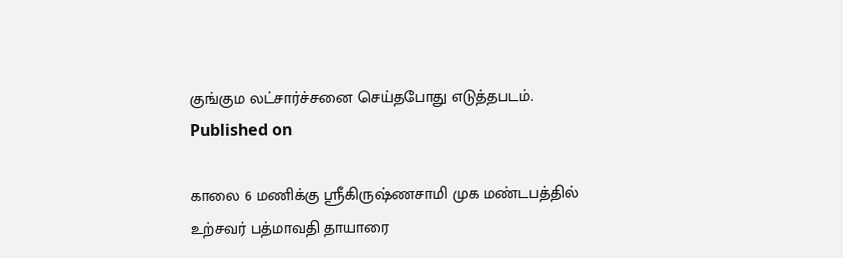குங்கும லட்சார்ச்சனை செய்தபோது எடுத்தபடம்.
Published on

காலை 6 மணிக்கு ஸ்ரீகிருஷ்ணசாமி முக மண்டபத்தில் உற்சவர் பத்மாவதி தாயாரை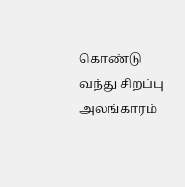கொண்டு வந்து சிறப்பு அலங்காரம்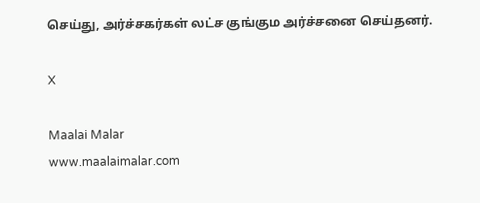செய்து, அர்ச்சகர்கள் லட்ச குங்கும அர்ச்சனை செய்தனர்.

X

Maalai Malar
www.maalaimalar.com